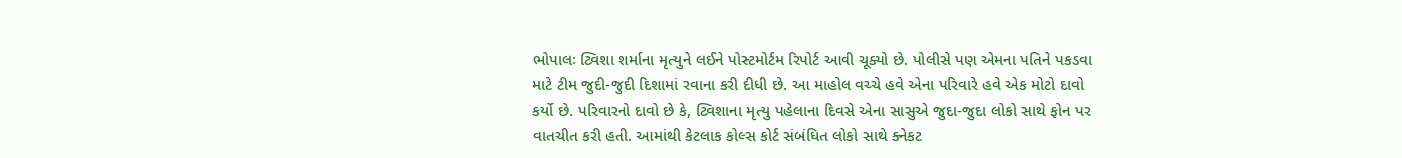ભોપાલઃ ટ્વિશા શર્માના મૃત્યુને લઈને પોસ્ટમોર્ટમ રિપોર્ટ આવી ચૂક્યો છે. પોલીસે પણ એમના પતિને પકડવા માટે ટીમ જુદી-જુદી દિશામાં રવાના કરી દીધી છે. આ માહોલ વચ્ચે હવે એના પરિવારે હવે એક મોટો દાવો કર્યો છે. પરિવારનો દાવો છે કે, ટ્વિશાના મૃત્યુ પહેલાના દિવસે એના સાસુએ જુદા-જુદા લોકો સાથે ફોન પર વાતચીત કરી હતી. આમાંથી કેટલાક કોલ્સ કોર્ટ સંબંધિત લોકો સાથે ક્નેકટ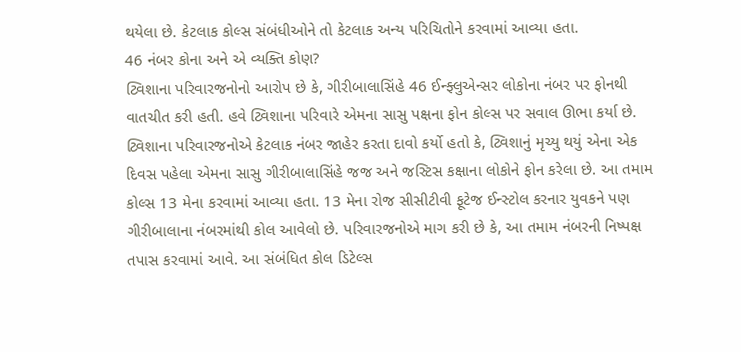થયેલા છે. કેટલાક કોલ્સ સંબંધીઓને તો કેટલાક અન્ય પરિચિતોને કરવામાં આવ્યા હતા.
46 નંબર કોના અને એ વ્યક્તિ કોણ?
ટ્વિશાના પરિવારજનોનો આરોપ છે કે, ગીરીબાલાસિંહે 46 ઈન્ફ્લુએન્સર લોકોના નંબર પર ફોનથી વાતચીત કરી હતી. હવે ટ્વિશાના પરિવારે એમના સાસુ પક્ષના ફોન કોલ્સ પર સવાલ ઊભા કર્યા છે. ટ્વિશાના પરિવારજનોએ કેટલાક નંબર જાહેર કરતા દાવો કર્યો હતો કે, ટ્વિશાનું મૃચ્યુ થયું એના એક દિવસ પહેલા એમના સાસુ ગીરીબાલાસિંહે જજ અને જસ્ટિસ કક્ષાના લોકોને ફોન કરેલા છે. આ તમામ કોલ્સ 13 મેના કરવામાં આવ્યા હતા. 13 મેના રોજ સીસીટીવી ફૂટેજ ઈન્સ્ટોલ કરનાર યુવકને પણ ગીરીબાલાના નંબરમાંથી કોલ આવેલો છે. પરિવારજનોએ માગ કરી છે કે, આ તમામ નંબરની નિષ્પક્ષ તપાસ કરવામાં આવે. આ સંબંધિત કોલ ડિટેલ્સ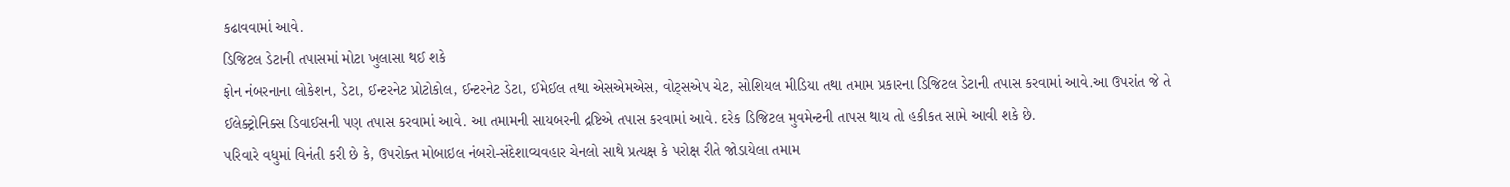કઢાવવામાં આવે.
ડિજિટલ ડેટાની તપાસમાં મોટા ખુલાસા થઈ શકે
ફોન નંબરનાના લોકેશન, ડેટા, ઈન્ટરનેટ પ્રોટોકોલ, ઈન્ટરનેટ ડેટા, ઈમેઈલ તથા એસએમએસ, વોટ્સએપ ચેટ, સોશિયલ મીડિયા તથા તમામ પ્રકારના ડિજિટલ ડેટાની તપાસ કરવામાં આવે.આ ઉપરાંત જે તે ઈલેક્ટ્રોનિક્સ ડિવાઈસની પણ તપાસ કરવામાં આવે. આ તમામની સાયબરની દ્રષ્ટિએ તપાસ કરવામાં આવે. દરેક ડિજિટલ મુવમેન્ટની તાપસ થાય તો હકીકત સામે આવી શકે છે.
પરિવારે વધુમાં વિનંતી કરી છે કે, ઉપરોક્ત મોબાઇલ નંબરો-સંદેશાવ્યવહાર ચેનલો સાથે પ્રત્યક્ષ કે પરોક્ષ રીતે જોડાયેલા તમામ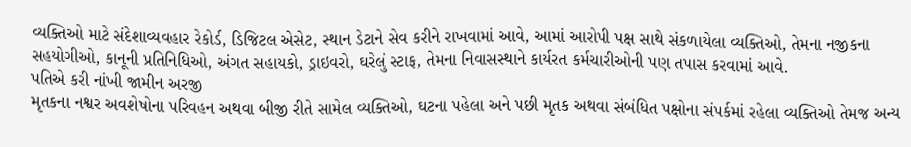વ્યક્તિઓ માટે સંદેશાવ્યવહાર રેકોર્ડ, ડિજિટલ એસેટ, સ્થાન ડેટાને સેવ કરીને રાખવામાં આવે, આમાં આરોપી પક્ષ સાથે સંકળાયેલા વ્યક્તિઓ, તેમના નજીકના સહયોગીઓ, કાનૂની પ્રતિનિધિઓ, અંગત સહાયકો, ડ્રાઇવરો, ઘરેલું સ્ટાફ, તેમના નિવાસસ્થાને કાર્યરત કર્મચારીઓની પણ તપાસ કરવામાં આવે.
પતિએ કરી નાંખી જામીન અરજી
મૃતકના નશ્વર અવશેષોના પરિવહન અથવા બીજી રીતે સામેલ વ્યક્તિઓ, ઘટના પહેલા અને પછી મૃતક અથવા સંબંધિત પક્ષોના સંપર્કમાં રહેલા વ્યક્તિઓ તેમજ અન્ય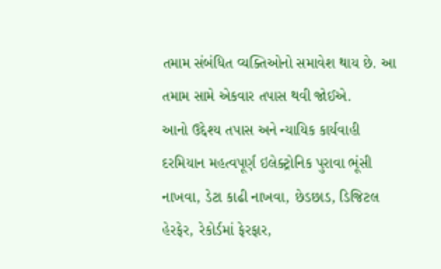તમામ સંબંધિત વ્યક્તિઓનો સમાવેશ થાય છે. આ તમામ સામે એકવાર તપાસ થવી જોઈએ.
આનો ઉદ્દેશ્ય તપાસ અને ન્યાયિક કાર્યવાહી દરમિયાન મહત્વપૂર્ણ ઇલેક્ટ્રોનિક પુરાવા ભૂંસી નાખવા, ડેટા કાઢી નાખવા, છેડછાડ, ડિજિટલ હેરફેર, રેકોર્ડમાં ફેરફાર,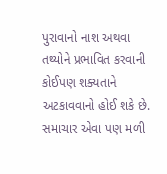પુરાવાનો નાશ અથવા તથ્યોને પ્રભાવિત કરવાની કોઈપણ શક્યતાને અટકાવવાનો હોઈ શકે છે. સમાચાર એવા પણ મળી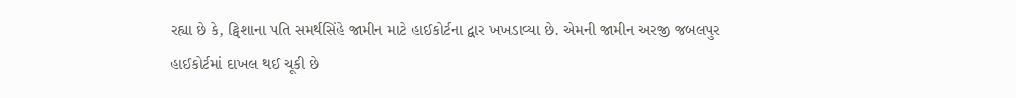રહ્યા છે કે, ટ્વિશાના પતિ સમર્થસિંહે જામીન માટે હાઈકોર્ટના દ્વાર ખખડાવ્યા છે. એમની જામીન અરજી જબલપુર હાઈકોર્ટમાં દાખલ થઈ ચૂકી છે